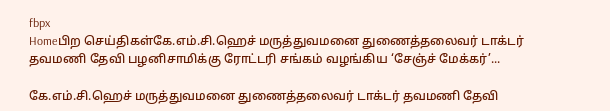fbpx
Homeபிற செய்திகள்கே.எம்.சி.ஹெச் மருத்துவமனை துணைத்தலைவர் டாக்டர் தவமணி தேவி பழனிசாமிக்கு ரோட்டரி சங்கம் வழங்கிய ‘சேஞ்ச் மேக்கர்’...

கே.எம்.சி.ஹெச் மருத்துவமனை துணைத்தலைவர் டாக்டர் தவமணி தேவி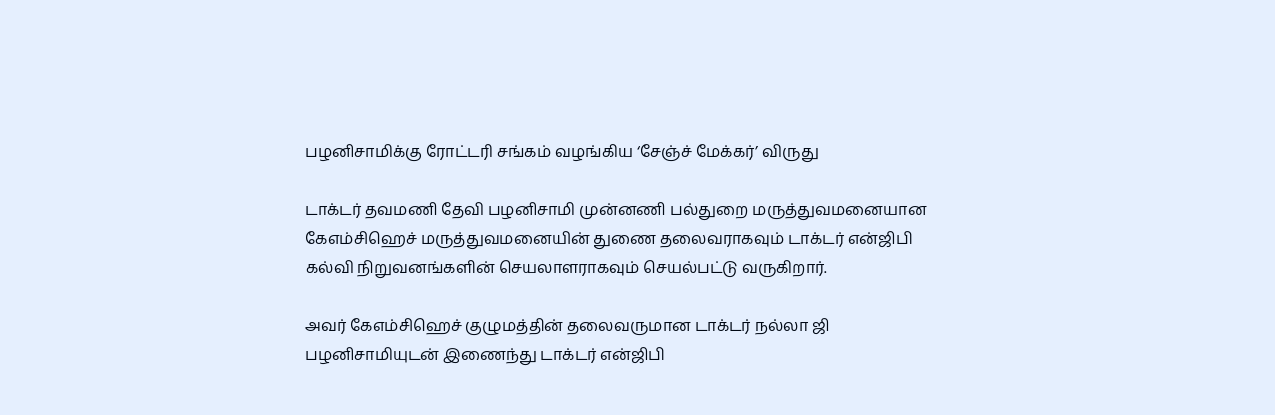பழனிசாமிக்கு ரோட்டரி சங்கம் வழங்கிய ‘சேஞ்ச் மேக்கர்’ விருது

டாக்டர் தவமணி தேவி பழனிசாமி முன்னணி பல்துறை மருத்துவமனையான கேஎம்சிஹெச் மருத்துவமனையின் துணை தலைவராகவும் டாக்டர் என்ஜிபி கல்வி நிறுவனங்களின் செயலாளராகவும் செயல்பட்டு வருகிறார்.

அவர் கேஎம்சிஹெச் குழுமத்தின் தலைவருமான டாக்டர் நல்லா ஜி பழனிசாமியுடன் இணைந்து டாக்டர் என்ஜிபி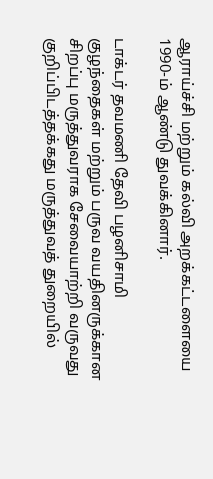ஆராய்ச்சி மற்றும் கல்வி அறக்கட்டளையை 1990-ம் ஆண்டு துவக்கினார்.

டாக்டர் தவமணி தேவி பழனிசாமி குழந்தைகள் மற்றும் பருவ வயதினருக்கான சிறப்பு மருத்துவராக சேவையாற்றி வருவது குறிப்பிடத்தக்கது மருத்துவத் துறையில்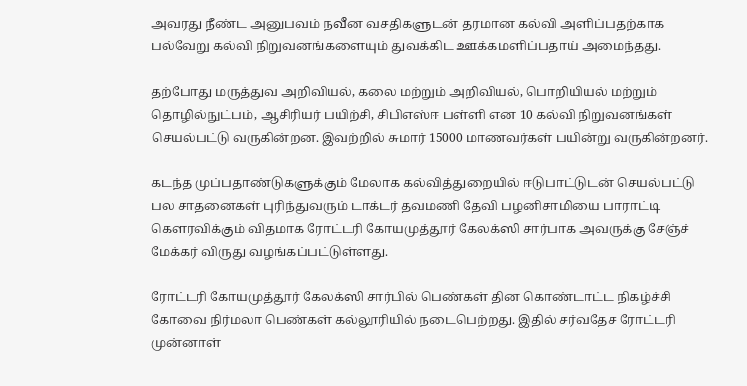அவரது நீண்ட அனுபவம் நவீன வசதிகளுடன் தரமான கல்வி அளிப்பதற்காக பல்வேறு கல்வி நிறுவனங்களையும் துவக்கிட ஊக்கமளிப்பதாய் அமைந்தது.

தற்போது மருத்துவ அறிவியல், கலை மற்றும் அறிவியல், பொறியியல் மற்றும் தொழில்நுட்பம், ஆசிரியர் பயிற்சி, சிபிஎஸ்ஈ பள்ளி என 10 கல்வி நிறுவனங்கள் செயல்பட்டு வருகின்றன. இவற்றில் சுமார் 15000 மாணவர்கள் பயின்று வருகின்றனர்.

கடந்த முப்பதாண்டுகளுக்கும் மேலாக கல்வித்துறையில் ஈடுபாட்டுடன் செயல்பட்டு பல சாதனைகள் புரிந்துவரும் டாக்டர் தவமணி தேவி பழனிசாமியை பாராட்டி கௌரவிக்கும் விதமாக ரோட்டரி கோயமுத்தூர் கேலக்ஸி சார்பாக அவருக்கு சேஞ்ச் மேக்கர் விருது வழங்கப்பட்டுள்ளது.

ரோட்டரி கோயமுத்தூர் கேலக்ஸி சார்பில் பெண்கள் தின கொண்டாட்ட நிகழ்ச்சி கோவை நிர்மலா பெண்கள் கல்லூரியில் நடைபெற்றது. இதில் சர்வதேச ரோட்டரி முன்னாள்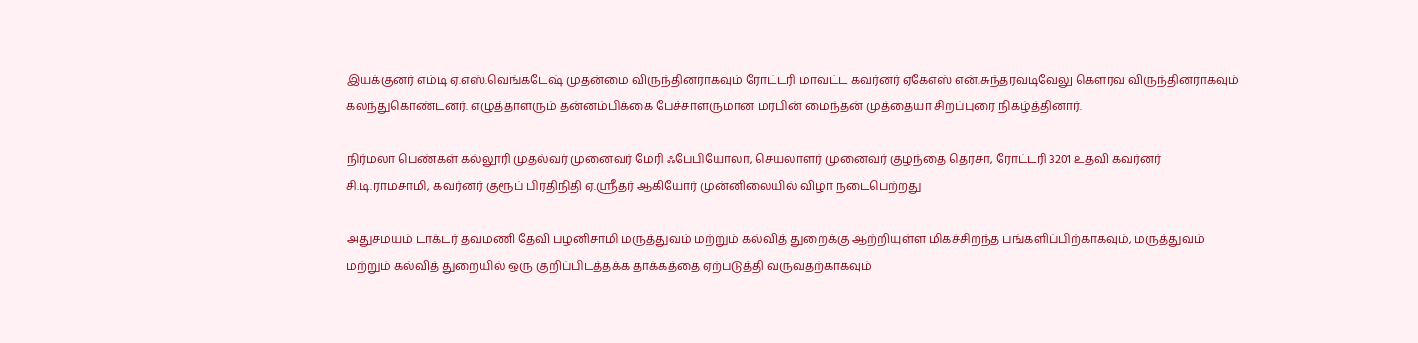இயக்குனர் எம்டி ஏ.எஸ்.வெங்கடேஷ் முதன்மை விருந்தினராகவும் ரோட்டரி மாவட்ட கவர்னர் ஏகேஎஸ் என்.சுந்தரவடிவேலு கௌரவ விருந்தினராகவும் கலந்துகொண்டனர். எழுத்தாளரும் தன்னம்பிக்கை பேச்சாளருமான மரபின் மைந்தன் முத்தையா சிறப்புரை நிகழ்த்தினார்.

நிர்மலா பெண்கள் கல்லூரி முதல்வர் முனைவர் மேரி ஃபேபியோலா, செயலாளர் முனைவர் குழந்தை தெரசா, ரோட்டரி 3201 உதவி கவர்னர் சி.டி.ராமசாமி, கவர்னர் குரூப் பிரதிநிதி ஏ.ஸ்ரீதர் ஆகியோர் முன்னிலையில் விழா நடைபெற்றது

அதுசமயம் டாக்டர் தவமணி தேவி பழனிசாமி மருத்துவம் மற்றும் கல்வித் துறைக்கு ஆற்றியுள்ள மிகச்சிறந்த பங்களிப்பிற்காகவும், மருத்துவம் மற்றும் கல்வித் துறையில் ஒரு குறிப்பிடத்தக்க தாக்கத்தை ஏற்படுத்தி வருவதற்காகவும்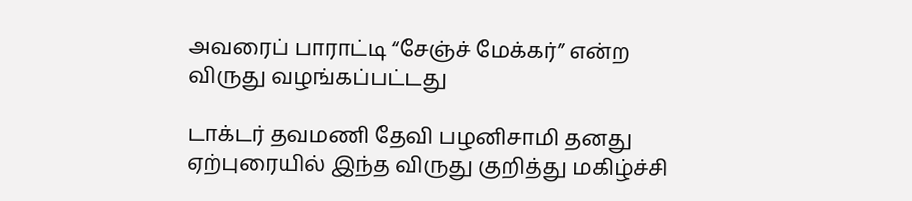அவரைப் பாராட்டி “சேஞ்ச் மேக்கர்” என்ற விருது வழங்கப்பட்டது

டாக்டர் தவமணி தேவி பழனிசாமி தனது ஏற்புரையில் இந்த விருது குறித்து மகிழ்ச்சி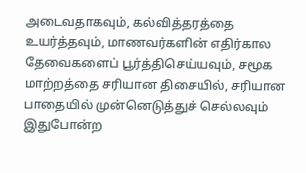அடைவதாகவும், கல்வித்தரத்தை உயர்த்தவும், மாணவர்களின் எதிர்கால தேவைகளைப் பூர்த்திசெய்யவும், சமூக மாற்றத்தை சரியான திசையில், சரியான பாதையில் முன்னெடுத்துச் செல்லவும் இதுபோன்ற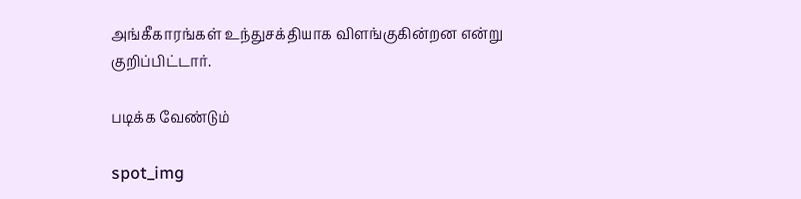அங்கீகாரங்கள் உந்துசக்தியாக விளங்குகின்றன என்று குறிப்பிட்டார்.

படிக்க வேண்டும்

spot_img